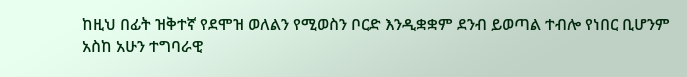ከዚህ በፊት ዝቅተኛ የደሞዝ ወለልን የሚወስን ቦርድ እንዲቋቋም ደንብ ይወጣል ተብሎ የነበር ቢሆንም አስከ አሁን ተግባራዊ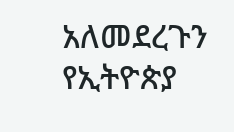አለመደረጉን የኢትዮጵያ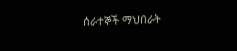ሰራተኞች ማህበራት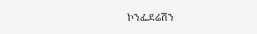ኮንፌደሬሽን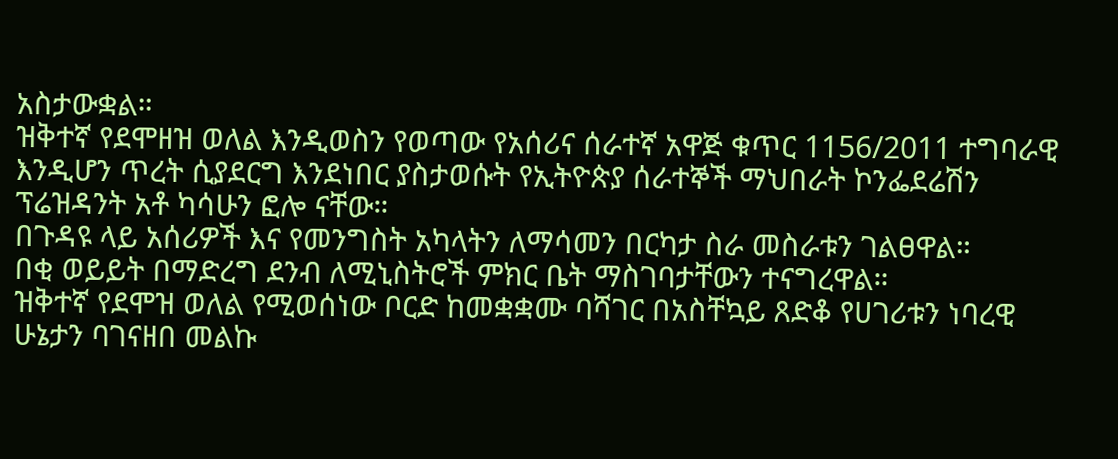አስታውቋል።
ዝቅተኛ የደሞዘዝ ወለል እንዲወስን የወጣው የአሰሪና ሰራተኛ አዋጅ ቁጥር 1156/2011 ተግባራዊ እንዲሆን ጥረት ሲያደርግ እንደነበር ያስታወሱት የኢትዮጵያ ሰራተኞች ማህበራት ኮንፌደሬሽን ፕሬዝዳንት አቶ ካሳሁን ፎሎ ናቸው።
በጉዳዩ ላይ አሰሪዎች እና የመንግስት አካላትን ለማሳመን በርካታ ስራ መስራቱን ገልፀዋል።
በቂ ወይይት በማድረግ ደንብ ለሚኒስትሮች ምክር ቤት ማስገባታቸውን ተናግረዋል።
ዝቅተኛ የደሞዝ ወለል የሚወሰነው ቦርድ ከመቋቋሙ ባሻገር በአስቸኳይ ጸድቆ የሀገሪቱን ነባረዊ ሁኔታን ባገናዘበ መልኩ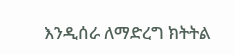እንዲሰራ ለማድረግ ክትትል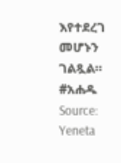እየተደረገ መሆኑን ገልጿል።
#አሐዱ
Source: Yeneta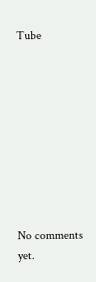Tube









No comments yet.